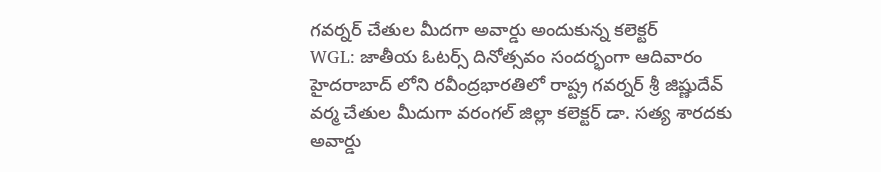గవర్నర్ చేతుల మీదగా అవార్డు అందుకున్న కలెక్టర్
WGL: జాతీయ ఓటర్స్ దినోత్సవం సందర్భంగా ఆదివారం హైదరాబాద్ లోని రవీంద్రభారతిలో రాష్ట్ర గవర్నర్ శ్రీ జిష్ణుదేవ్ వర్మ చేతుల మీదుగా వరంగల్ జిల్లా కలెక్టర్ డా. సత్య శారదకు అవార్డు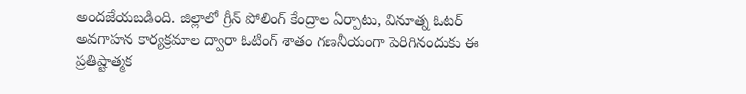అందజేయబడింది. జిల్లాలో గ్రీన్ పోలింగ్ కేంద్రాల ఏర్పాటు, వినూత్న ఓటర్ అవగాహన కార్యక్రమాల ద్వారా ఓటింగ్ శాతం గణనీయంగా పెరిగినందుకు ఈ ప్రతిష్టాత్మక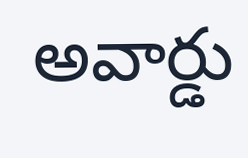అవార్డు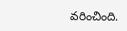వరించింది.